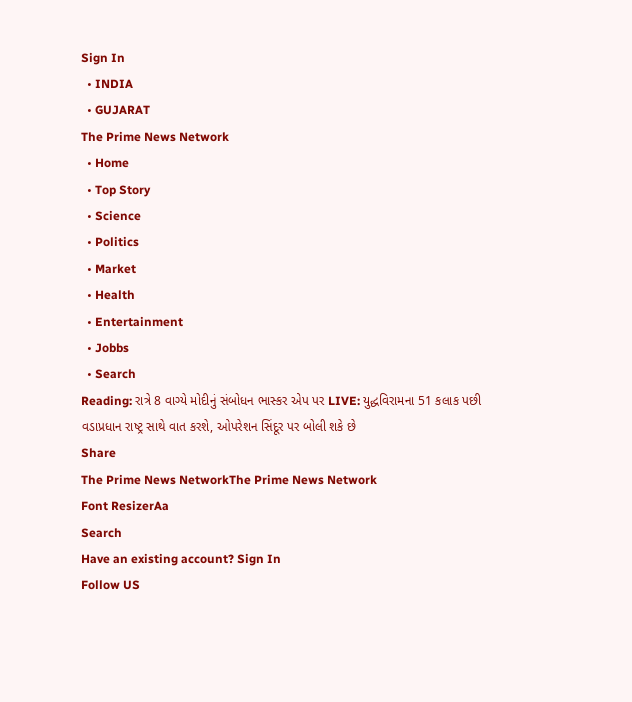Sign In
  • INDIA
  • GUJARAT
The Prime News Network
  • Home
  • Top Story
  • Science
  • Politics
  • Market
  • Health
  • Entertainment
  • Jobbs
  • Search
Reading: રાત્રે 8 વાગ્યે મોદીનું સંબોધન ભાસ્કર એપ પર LIVE: યુદ્ધવિરામના 51 કલાક પછી વડાપ્રધાન રાષ્ટ્ર સાથે વાત કરશે, ઓપરેશન સિંદૂર પર બોલી શકે છે
Share
The Prime News NetworkThe Prime News Network
Font ResizerAa
Search
Have an existing account? Sign In
Follow US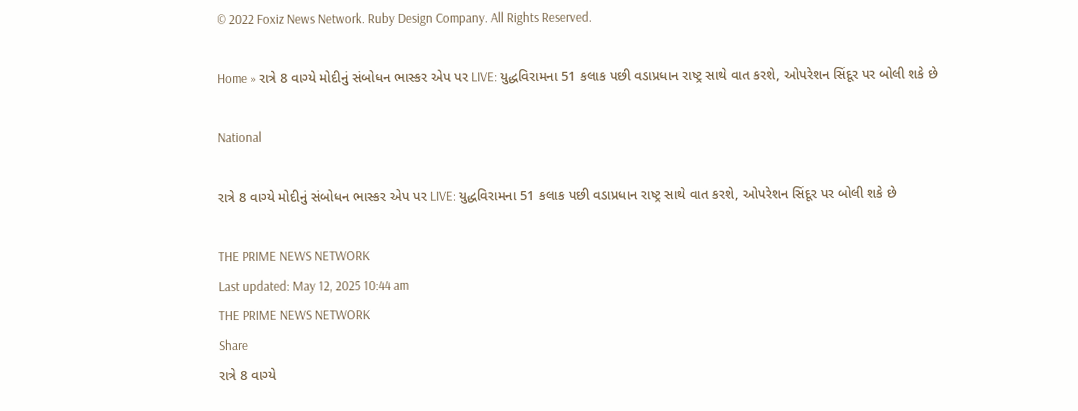© 2022 Foxiz News Network. Ruby Design Company. All Rights Reserved.

Home » રાત્રે 8 વાગ્યે મોદીનું સંબોધન ભાસ્કર એપ પર LIVE: યુદ્ધવિરામના 51 કલાક પછી વડાપ્રધાન રાષ્ટ્ર સાથે વાત કરશે, ઓપરેશન સિંદૂર પર બોલી શકે છે

National

રાત્રે 8 વાગ્યે મોદીનું સંબોધન ભાસ્કર એપ પર LIVE: યુદ્ધવિરામના 51 કલાક પછી વડાપ્રધાન રાષ્ટ્ર સાથે વાત કરશે, ઓપરેશન સિંદૂર પર બોલી શકે છે

THE PRIME NEWS NETWORK
Last updated: May 12, 2025 10:44 am
THE PRIME NEWS NETWORK
Share
રાત્રે 8 વાગ્યે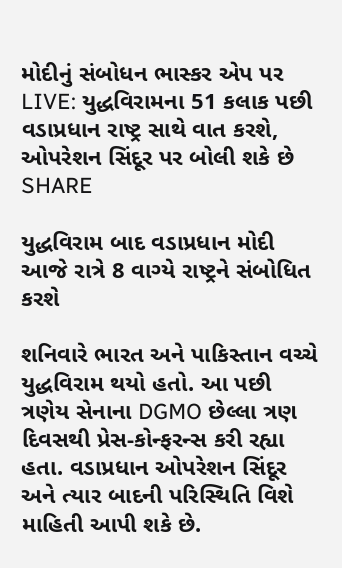મોદીનું સંબોધન ભાસ્કર એપ પર LIVE: યુદ્ધવિરામના 51 કલાક પછી વડાપ્રધાન રાષ્ટ્ર સાથે વાત કરશે, ઓપરેશન સિંદૂર પર બોલી શકે છે
SHARE

યુદ્ધવિરામ બાદ વડાપ્રધાન મોદી આજે રાત્રે 8 વાગ્યે રાષ્ટ્રને સંબોધિત કરશે

શનિવારે ભારત અને પાકિસ્તાન વચ્ચે યુદ્ધવિરામ થયો હતો. આ પછી ત્રણેય સેનાના DGMO છેલ્લા ત્રણ દિવસથી પ્રેસ-કોન્ફરન્સ કરી રહ્યા હતા. વડાપ્રધાન ઓપરેશન સિંદૂર અને ત્યાર બાદની પરિસ્થિતિ વિશે માહિતી આપી શકે છે.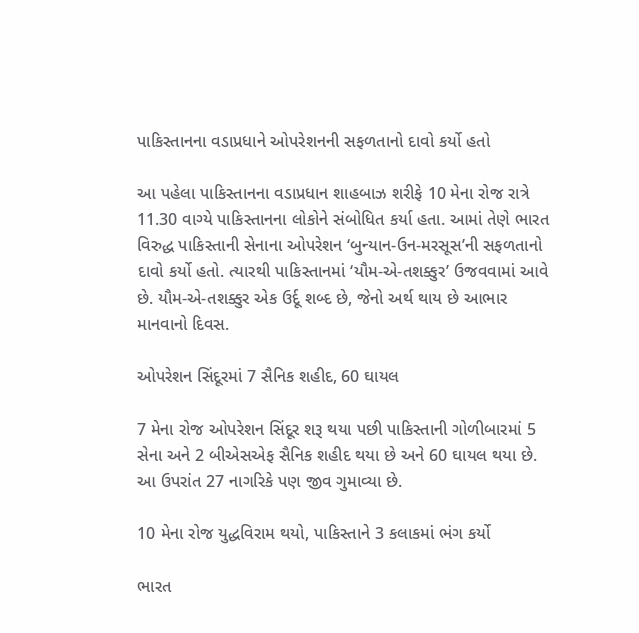પાકિસ્તાનના વડાપ્રધાને ઓપરેશનની સફળતાનો દાવો કર્યો હતો

આ પહેલા પાકિસ્તાનના વડાપ્રધાન શાહબાઝ શરીફે 10 મેના રોજ રાત્રે 11.30 વાગ્યે પાકિસ્તાનના લોકોને સંબોધિત કર્યા હતા. આમાં તેણે ભારત વિરુદ્ધ પાકિસ્તાની સેનાના ઓપરેશન ‘બુન્યાન-ઉન-મરસૂસ’ની સફળતાનો દાવો કર્યો હતો. ત્યારથી પાકિસ્તાનમાં ‘યૌમ-એ-તશક્કુર’ ઉજવવામાં આવે છે. યૌમ-એ-તશક્કુર એક ઉર્દૂ શબ્દ છે, જેનો અર્થ થાય છે આભાર માનવાનો દિવસ.

ઓપરેશન સિંદૂરમાં 7 સૈનિક શહીદ, 60 ઘાયલ

7 મેના રોજ ઓપરેશન સિંદૂર શરૂ થયા પછી પાકિસ્તાની ગોળીબારમાં 5 સેના અને 2 બીએસએફ સૈનિક શહીદ થયા છે અને 60 ઘાયલ થયા છે. આ ઉપરાંત 27 નાગરિકે પણ જીવ ગુમાવ્યા છે.

10 મેના રોજ યુદ્ધવિરામ થયો, પાકિસ્તાને 3 કલાકમાં ભંગ કર્યો

ભારત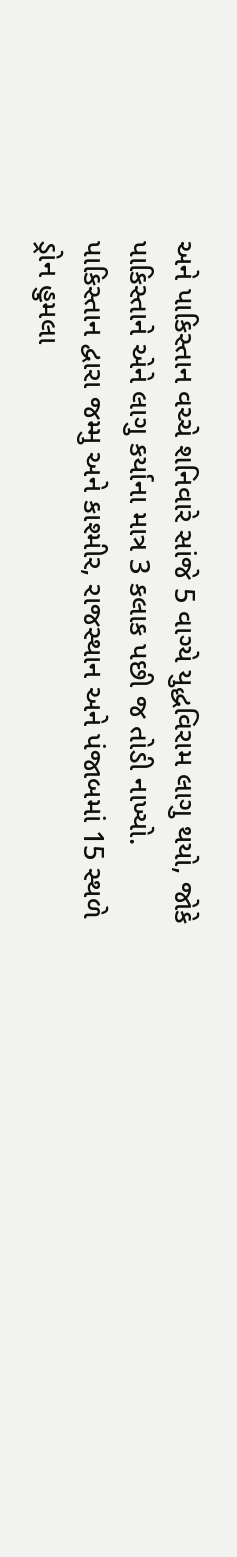અને પાકિસ્તાન વચ્ચે શનિવારે સાંજે 5 વાગ્યે યુદ્ધવિરામ લાગુ થયો, જોકે પાકિસ્તાને એને લાગુ કર્યાના માત્ર 3 કલાક પછી જ તોડી નાખ્યો. પાકિસ્તાન દ્વારા જમ્મુ અને કાશ્મીર, રાજસ્થાન અને પંજાબમાં 15 સ્થળે ડ્રોન હુમલા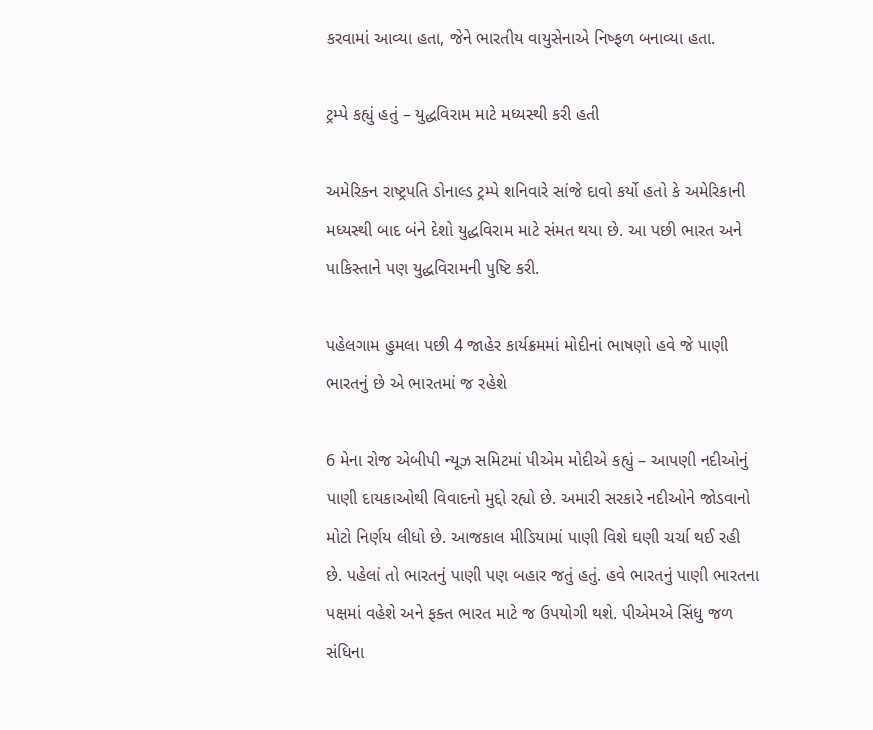કરવામાં આવ્યા હતા, જેને ભારતીય વાયુસેનાએ નિષ્ફળ બનાવ્યા હતા.

ટ્રમ્પે કહ્યું હતું – યુદ્ધવિરામ માટે મધ્યસ્થી કરી હતી

અમેરિકન રાષ્ટ્રપતિ ડોનાલ્ડ ટ્રમ્પે શનિવારે સાંજે દાવો કર્યો હતો કે અમેરિકાની મધ્યસ્થી બાદ બંને દેશો યુદ્ધવિરામ માટે સંમત થયા છે. આ પછી ભારત અને પાકિસ્તાને પણ યુદ્ધવિરામની પુષ્ટિ કરી.

પહેલગામ હુમલા પછી 4 જાહેર કાર્યક્રમમાં મોદીનાં ભાષણો હવે જે પાણી ભારતનું છે એ ભારતમાં જ રહેશે

6 મેના રોજ એબીપી ન્યૂઝ સમિટમાં પીએમ મોદીએ કહ્યું – આપણી નદીઓનું પાણી દાયકાઓથી વિવાદનો મુદ્દો રહ્યો છે. અમારી સરકારે નદીઓને જોડવાનો મોટો નિર્ણય લીધો છે. આજકાલ મીડિયામાં પાણી વિશે ઘણી ચર્ચા થઈ રહી છે. પહેલાં તો ભારતનું પાણી પણ બહાર જતું હતું. હવે ભારતનું પાણી ભારતના પક્ષમાં વહેશે અને ફક્ત ભારત માટે જ ઉપયોગી થશે. પીએમએ સિંધુ જળ સંધિના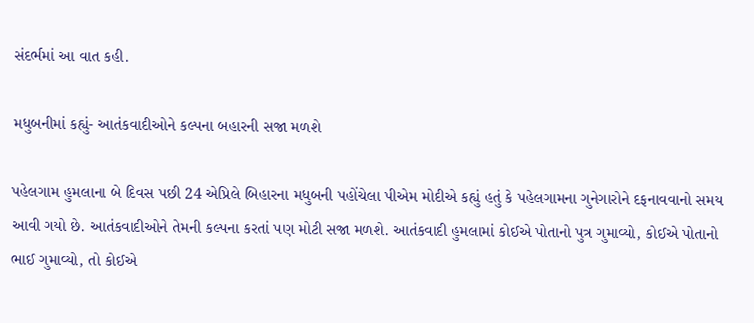સંદર્ભમાં આ વાત કહી.

મધુબનીમાં કહ્યું- આતંકવાદીઓને કલ્પના બહારની સજા મળશે

પહેલગામ હુમલાના બે દિવસ પછી 24 એપ્રિલે બિહારના મધુબની પહોંચેલા પીએમ મોદીએ કહ્યું હતું કે પહેલગામના ગુનેગારોને દફનાવવાનો સમય આવી ગયો છે. આતંકવાદીઓને તેમની કલ્પના કરતાં પણ મોટી સજા મળશે. આતંકવાદી હુમલામાં કોઈએ પોતાનો પુત્ર ગુમાવ્યો, કોઈએ પોતાનો ભાઈ ગુમાવ્યો, તો કોઈએ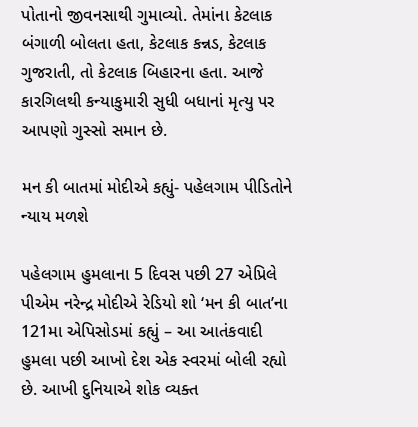પોતાનો જીવનસાથી ગુમાવ્યો. તેમાંના કેટલાક બંગાળી બોલતા હતા, કેટલાક કન્નડ, કેટલાક ગુજરાતી, તો કેટલાક બિહારના હતા. આજે કારગિલથી કન્યાકુમારી સુધી બધાનાં મૃત્યુ પર આપણો ગુસ્સો સમાન છે.

મન કી બાતમાં મોદીએ કહ્યું- પહેલગામ પીડિતોને ન્યાય મળશે

પહેલગામ હુમલાના 5 દિવસ પછી 27 એપ્રિલે પીએમ નરેન્દ્ર મોદીએ રેડિયો શો ‘મન કી બાત’ના 121મા એપિસોડમાં કહ્યું – આ આતંકવાદી હુમલા પછી આખો દેશ એક સ્વરમાં બોલી રહ્યો છે. આખી દુનિયાએ શોક વ્યક્ત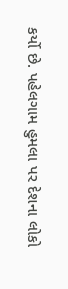કર્યો છે. પહેલગામ હુમલા પર દેશના લોકો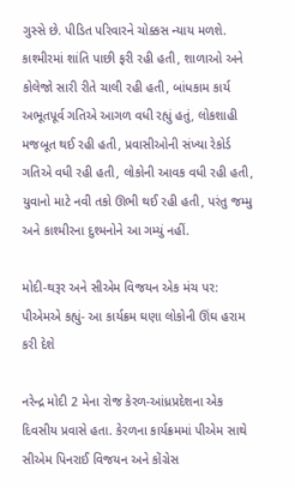ગુસ્સે છે. પીડિત પરિવારને ચોક્કસ ન્યાય મળશે. કાશ્મીરમાં શાંતિ પાછી ફરી રહી હતી, શાળાઓ અને કોલેજો સારી રીતે ચાલી રહી હતી, બાંધકામ કાર્ય અભૂતપૂર્વ ગતિએ આગળ વધી રહ્યું હતું, લોકશાહી મજબૂત થઈ રહી હતી, પ્રવાસીઓની સંખ્યા રેકોર્ડ ગતિએ વધી રહી હતી, લોકોની આવક વધી રહી હતી, યુવાનો માટે નવી તકો ઊભી થઈ રહી હતી, પરંતુ જમ્મુ અને કાશ્મીરના દુશ્મનોને આ ગમ્યું નહીં.

મોદી-થરૂર અને સીએમ વિજયન એક મંચ પર: પીએમએ કહ્યું- આ કાર્યક્રમ ઘણા લોકોની ઊંઘ હરામ કરી દેશે

નરેન્દ્ર મોદી 2 મેના રોજ કેરળ-આંધ્રપ્રદેશના એક દિવસીય પ્રવાસે હતા. કેરળના કાર્યક્રમમાં પીએમ સાથે સીએમ પિનરાઈ વિજયન અને કોંગ્રેસ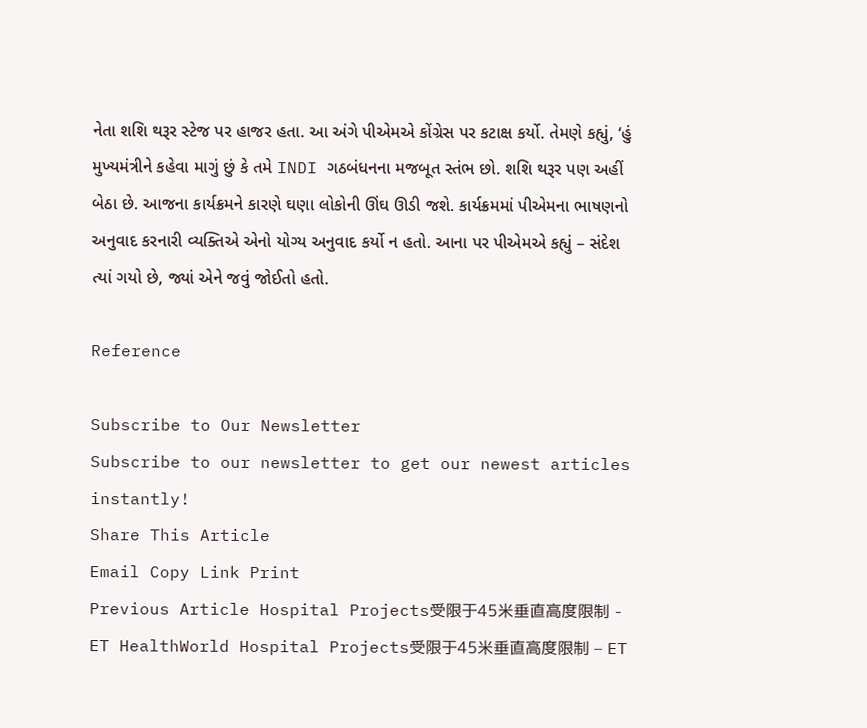નેતા શશિ થરૂર સ્ટેજ પર હાજર હતા. આ અંગે પીએમએ કોંગ્રેસ પર કટાક્ષ કર્યો. તેમણે કહ્યું, ‘હું મુખ્યમંત્રીને કહેવા માગું છું કે તમે INDI ગઠબંધનના મજબૂત સ્તંભ છો. શશિ થરૂર પણ અહીં બેઠા છે. આજના કાર્યક્રમને કારણે ઘણા લોકોની ઊંઘ ઊડી જશે. કાર્યક્રમમાં પીએમના ભાષણનો અનુવાદ કરનારી વ્યક્તિએ એનો યોગ્ય અનુવાદ કર્યો ન હતો. આના પર પીએમએ કહ્યું – સંદેશ ત્યાં ગયો છે, જ્યાં એને જવું જોઈતો હતો.

Reference

Subscribe to Our Newsletter
Subscribe to our newsletter to get our newest articles instantly!
Share This Article
Email Copy Link Print
Previous Article Hospital Projects受限于45米垂直高度限制 - ET HealthWorld Hospital Projects受限于45米垂直高度限制 – ET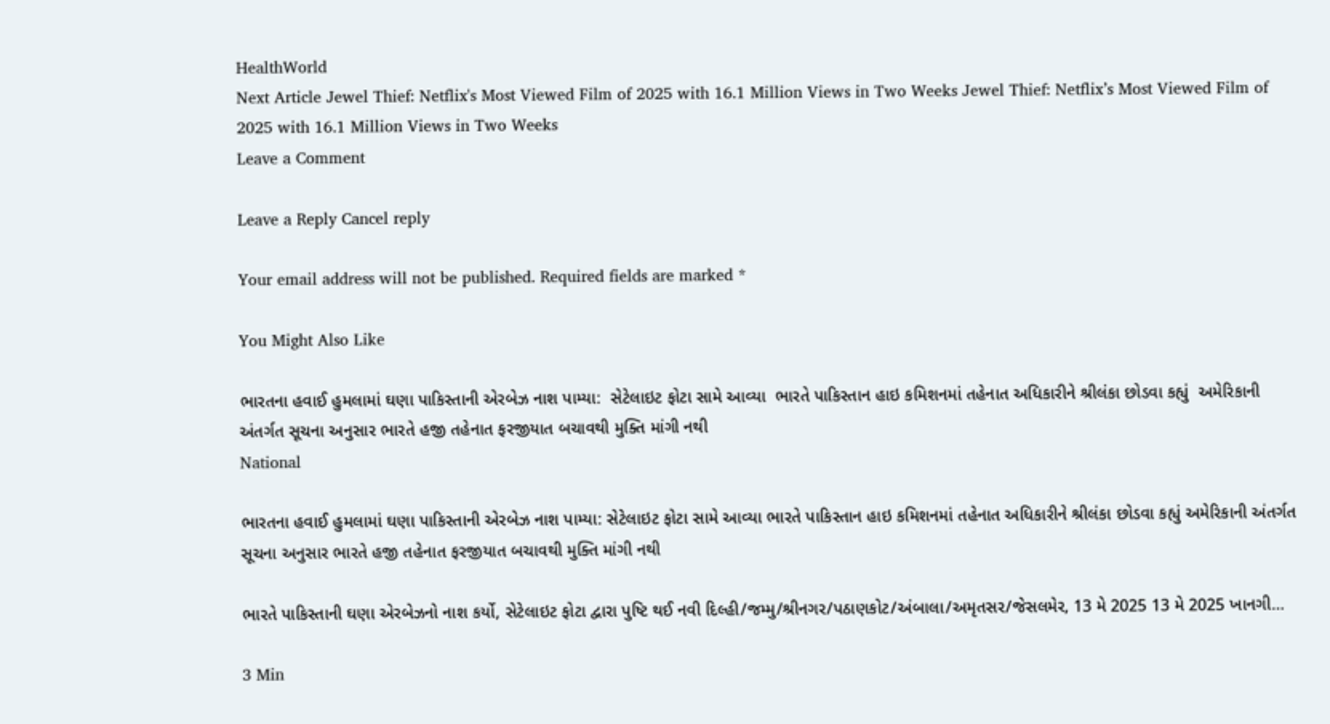HealthWorld
Next Article Jewel Thief: Netflix's Most Viewed Film of 2025 with 16.1 Million Views in Two Weeks Jewel Thief: Netflix’s Most Viewed Film of 2025 with 16.1 Million Views in Two Weeks
Leave a Comment

Leave a Reply Cancel reply

Your email address will not be published. Required fields are marked *

You Might Also Like

ભારતના હવાઈ હુમલામાં ઘણા પાકિસ્તાની એરબેઝ નાશ પામ્યા:  સેટેલાઇટ ફોટા સામે આવ્યા  ભારતે પાકિસ્તાન હાઇ કમિશનમાં તહેનાત અધિકારીને શ્રીલંકા છોડવા કહ્યું  અમેરિકાની અંતર્ગત સૂચના અનુસાર ભારતે હજી તહેનાત ફરજીયાત બચાવથી મુક્તિ માંગી નથી
National

ભારતના હવાઈ હુમલામાં ઘણા પાકિસ્તાની એરબેઝ નાશ પામ્યા: સેટેલાઇટ ફોટા સામે આવ્યા ભારતે પાકિસ્તાન હાઇ કમિશનમાં તહેનાત અધિકારીને શ્રીલંકા છોડવા કહ્યું અમેરિકાની અંતર્ગત સૂચના અનુસાર ભારતે હજી તહેનાત ફરજીયાત બચાવથી મુક્તિ માંગી નથી

ભારતે પાકિસ્તાની ઘણા એરબેઝનો નાશ કર્યો, સેટેલાઇટ ફોટા દ્વારા પુષ્ટિ થઈ નવી દિલ્હી/જમ્મુ/શ્રીનગર/પઠાણકોટ/અંબાલા/અમૃતસર/જેસલમેર, 13 મે 2025 13 મે 2025 ખાનગી…

3 Min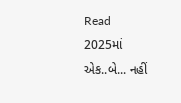Read
2025માં એક..બે... નહીં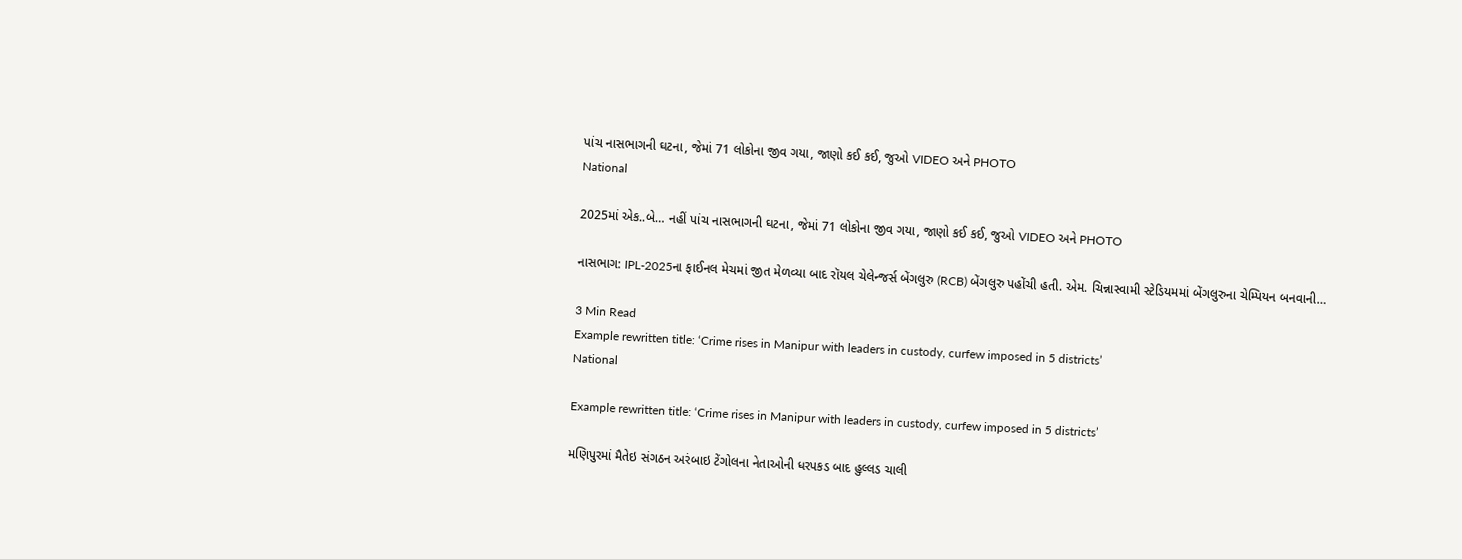પાંચ નાસભાગની ઘટના, જેમાં 71 લોકોના જીવ ગયા, જાણો કઈ કઈ, જુઓ VIDEO અને PHOTO
National

2025માં એક..બે… નહીં પાંચ નાસભાગની ઘટના, જેમાં 71 લોકોના જીવ ગયા, જાણો કઈ કઈ, જુઓ VIDEO અને PHOTO

નાસભાગ: IPL-2025ના ફાઈનલ મેચમાં જીત મેળવ્યા બાદ રૉયલ ચેલેન્જર્સ બેંગલુરુ (RCB) બેંગલુરુ પહોંચી હતી. એમ. ચિન્નાસ્વામી સ્ટેડિયમમાં બેંગલુરુના ચેમ્પિયન બનવાની…

3 Min Read
Example rewritten title: ‘Crime rises in Manipur with leaders in custody, curfew imposed in 5 districts’
National

Example rewritten title: ‘Crime rises in Manipur with leaders in custody, curfew imposed in 5 districts’

મણિપુરમાં મૈતેઇ સંગઠન અરંબાઇ ટેંગોલના નેતાઓની ધરપકડ બાદ હુલ્લડ ચાલી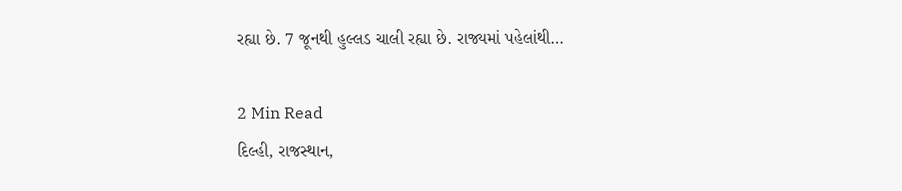રહ્યા છે. 7 જૂનથી હુલ્લડ ચાલી રહ્યા છે. રાજ્યમાં પહેલાંથી…

2 Min Read
દિલ્હી, રાજસ્થાન,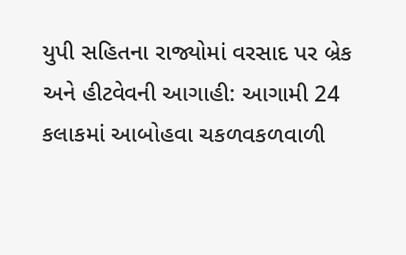યુપી સહિતના રાજ્યોમાં વરસાદ પર બ્રેક અને હીટવેવની આગાહી: આગામી 24 કલાકમાં આબોહવા ચકળવકળવાળી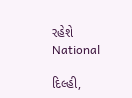રહેશે
National

દિલ્હી,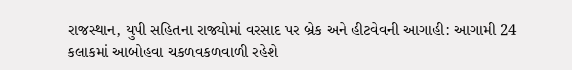રાજસ્થાન, યુપી સહિતના રાજ્યોમાં વરસાદ પર બ્રેક અને હીટવેવની આગાહી: આગામી 24 કલાકમાં આબોહવા ચકળવકળવાળી રહેશે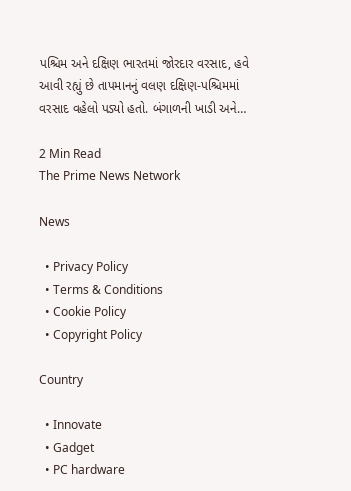પશ્ચિમ અને દક્ષિણ ભારતમાં જોરદાર વરસાદ, હવે આવી રહ્યું છે તાપમાનનું વલણ દક્ષિણ-પશ્ચિમમાં વરસાદ વહેલો પડ્યો હતો. બંગાળની ખાડી અને…

2 Min Read
The Prime News Network

News

  • Privacy Policy
  • Terms & Conditions
  • Cookie Policy
  • Copyright Policy

Country

  • Innovate
  • Gadget
  • PC hardware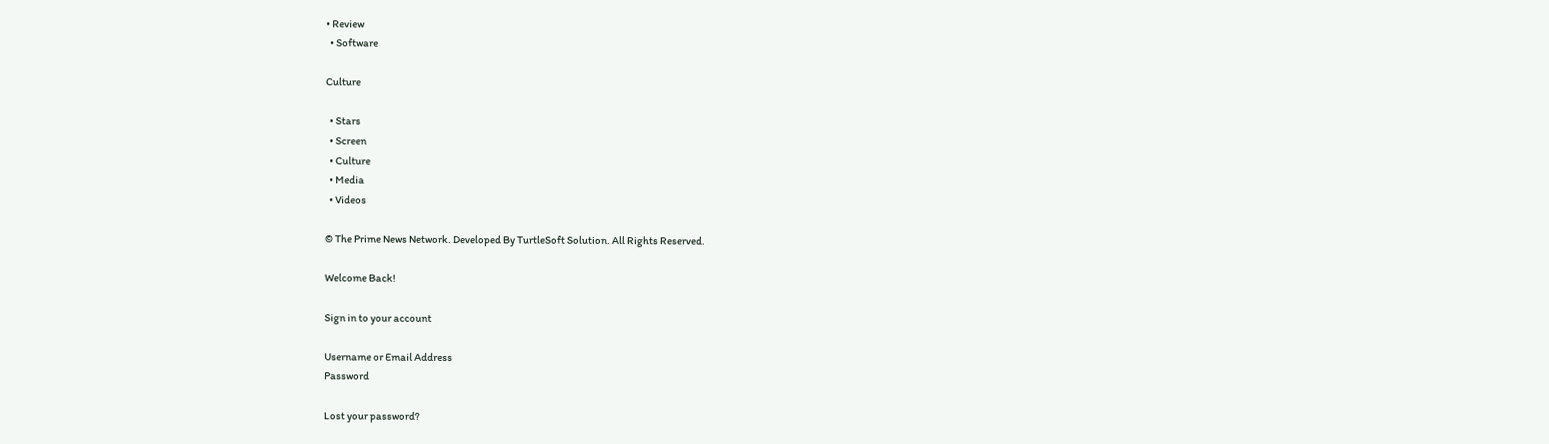• Review
  • Software

Culture

  • Stars
  • Screen
  • Culture
  • Media
  • Videos

© The Prime News Network. Developed By TurtleSoft Solution. All Rights Reserved.

Welcome Back!

Sign in to your account

Username or Email Address
Password

Lost your password?